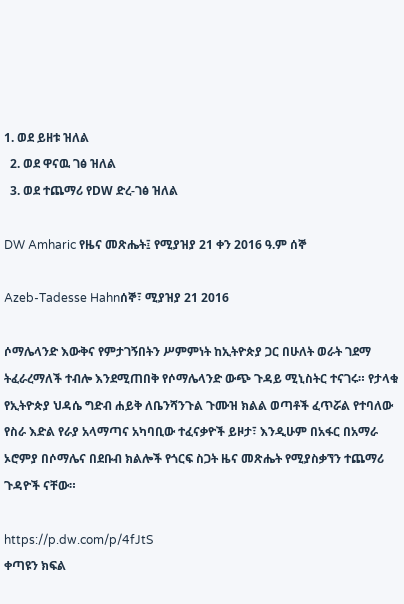1. ወደ ይዘቱ ዝለል
  2. ወደ ዋናዉ ገፅ ዝለል
  3. ወደ ተጨማሪ የDW ድረ-ገፅ ዝለል

DW Amharic የዜና መጽሔት፤ የሚያዝያ 21 ቀን 2016 ዓ.ም ሰኞ

Azeb-Tadesse Hahnሰኞ፣ ሚያዝያ 21 2016

ሶማሌላንድ እውቅና የምታገኝበትን ሥምምነት ከኢትዮጵያ ጋር በሁለት ወራት ገደማ ትፈራረማለች ተብሎ እንደሚጠበቅ የሶማሌላንድ ውጭ ጉዳይ ሚኒስትር ተናገሩ። የታላቁ የኢትዮጵያ ህዳሴ ግድብ ሐይቅ ለቤንሻንጉል ጉሙዝ ክልል ወጣቶች ፈጥሯል የተባለው የስራ እድል የራያ አላማጣና አካባቢው ተፈናቃዮች ይዞታ፣ እንዲሁም በአፋር በአማራ ኦሮምያ በሶማሌና በደቡብ ክልሎች የጎርፍ ስጋት ዜና መጽሔት የሚያስቃኘን ተጨማሪ ጉዳዮች ናቸው።

https://p.dw.com/p/4fJtS
ቀጣዩን ክፍል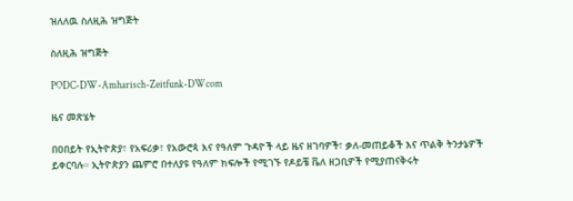ዝለለዉ ስለዚሕ ዝግጅት

ስለዚሕ ዝግጅት

PODC-DW-Amharisch-Zeitfunk-DWcom

ዜና መጽሄት

በዐበይት የኢትዮጵያ፣ የአፍሪቃ፣ የአውሮጳ እና የዓለም ጉዳዮች ላይ ዜና ዘገባዎች፣ ቃለ-መጠይቆች እና ጥልቅ ትንታኔዎች ይቀርባሉ። ኢትዮጵያን ጨምሮ በተለያዩ የዓለም ክፍሎች የሚገኙ የዶይቼ ቬለ ዘጋቢዎች የሚያጠናቅሩት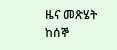ዜና መጽሄት ከሰኞ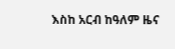እስከ አርብ ከዓለም ዜና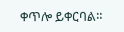ቀጥሎ ይቀርባል።